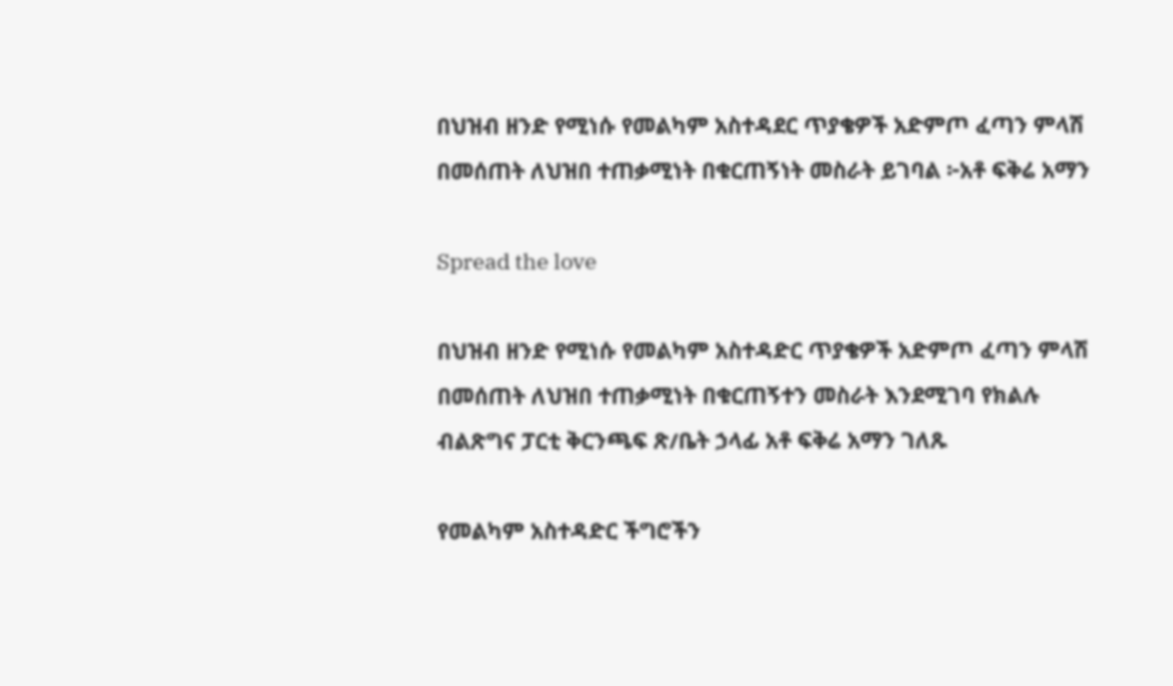በህዝብ ዘንድ የሚነሱ የመልካም አስተዳደር ጥያቄዎች አድምጦ ፈጣን ምላሽ በመሰጠት ለህዝበ ተጠቃሚነት በቁርጠኝነት መስራት ይገባል ፦አቶ ፍቅሬ አማን

Spread the love

በህዝብ ዘንድ የሚነሱ የመልካም አስተዳድር ጥያቄዎች አድምጦ ፈጣን ምላሽ በመሰጠት ለህዝበ ተጠቃሚነት በቁርጠኝተን መስራት እንደሚገባ የክልሉ ብልጽግና ፓርቲ ቅርንጫፍ ጽ/ቤት ኃላፊ አቶ ፍቅሬ አማን ገለጹ

የመልካም አስተዳድር ችግሮችን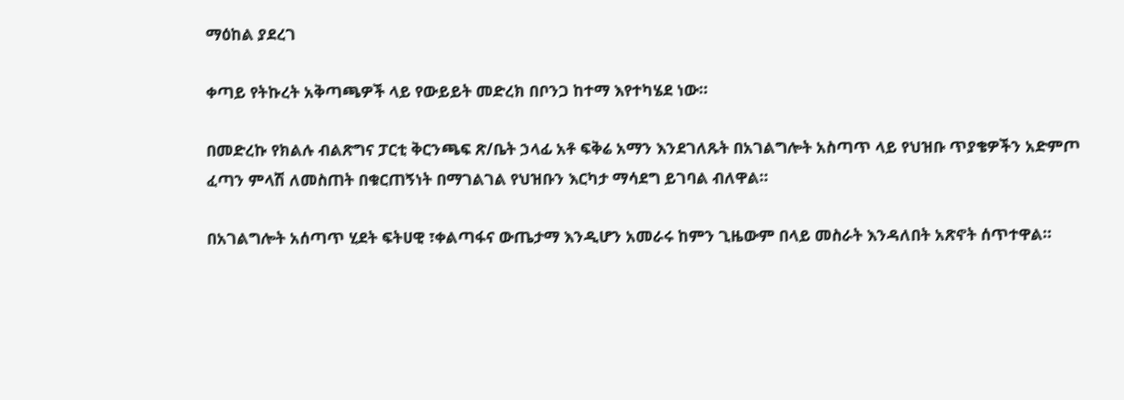ማዕከል ያደረገ

ቀጣይ የትኩረት አቅጣጫዎች ላይ የውይይት መድረክ በቦንጋ ከተማ እየተካሄደ ነው።

በመድረኩ የክልሉ ብልጽግና ፓርቲ ቅርንጫፍ ጽ/ቤት ኃላፊ አቶ ፍቅሬ አማን እንደገለጹት በአገልግሎት አስጣጥ ላይ የህዝቡ ጥያቄዎችን አድምጦ ፈጣን ምላሽ ለመስጠት በቁርጠኝነት በማገልገል የህዝቡን እርካታ ማሳደግ ይገባል ብለዋል።

በአገልግሎት አሰጣጥ ሂደት ፍትሀዊ ፣ቀልጣፋና ውጤታማ እንዲሆን አመራሩ ከምን ጊዜውም በላይ መስራት እንዳለበት አጽኖት ሰጥተዋል።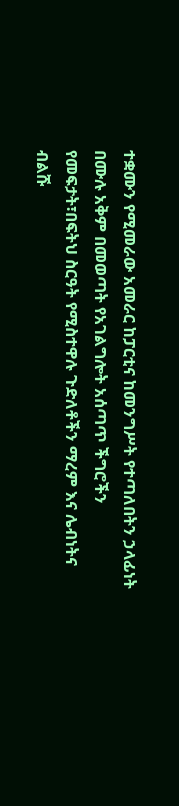ተቋሙን የሚመራው አመራር ከፓርቲና ከመንግሥት የተጣለበትን ኃላፊነት በሙሉ አቅም በመወጣት የአገልግሎት አሰጣጥ ችግሮችን የመፍታት፣በፍትህ ስርዓት የሚስተዋሉ ጉድለቶችን ማረም እና ሌብነትና ብልሹ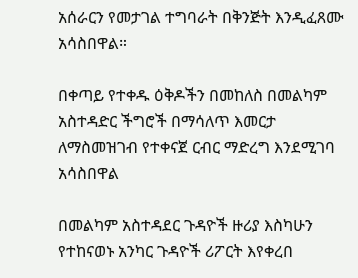አሰራርን የመታገል ተግባራት በቅንጅት እንዲፈጸሙ አሳስበዋል።

በቀጣይ የተቀዱ ዕቅዶችን በመከለስ በመልካም አስተዳድር ችግሮች በማሳለጥ እመርታ ለማስመዝገብ የተቀናጀ ርብር ማድረግ እንደሚገባ አሳስበዋል

በመልካም አስተዳደር ጉዳዮች ዙሪያ እስካሁን የተከናወኑ አንካር ጉዳዮች ሪፖርት እየቀረበ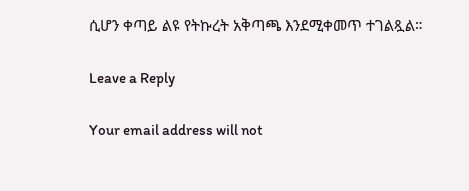ሲሆን ቀጣይ ልዩ የትኩረት አቅጣጫ እንደሚቀመጥ ተገልጿል።

Leave a Reply

Your email address will not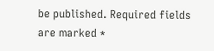be published. Required fields are marked *